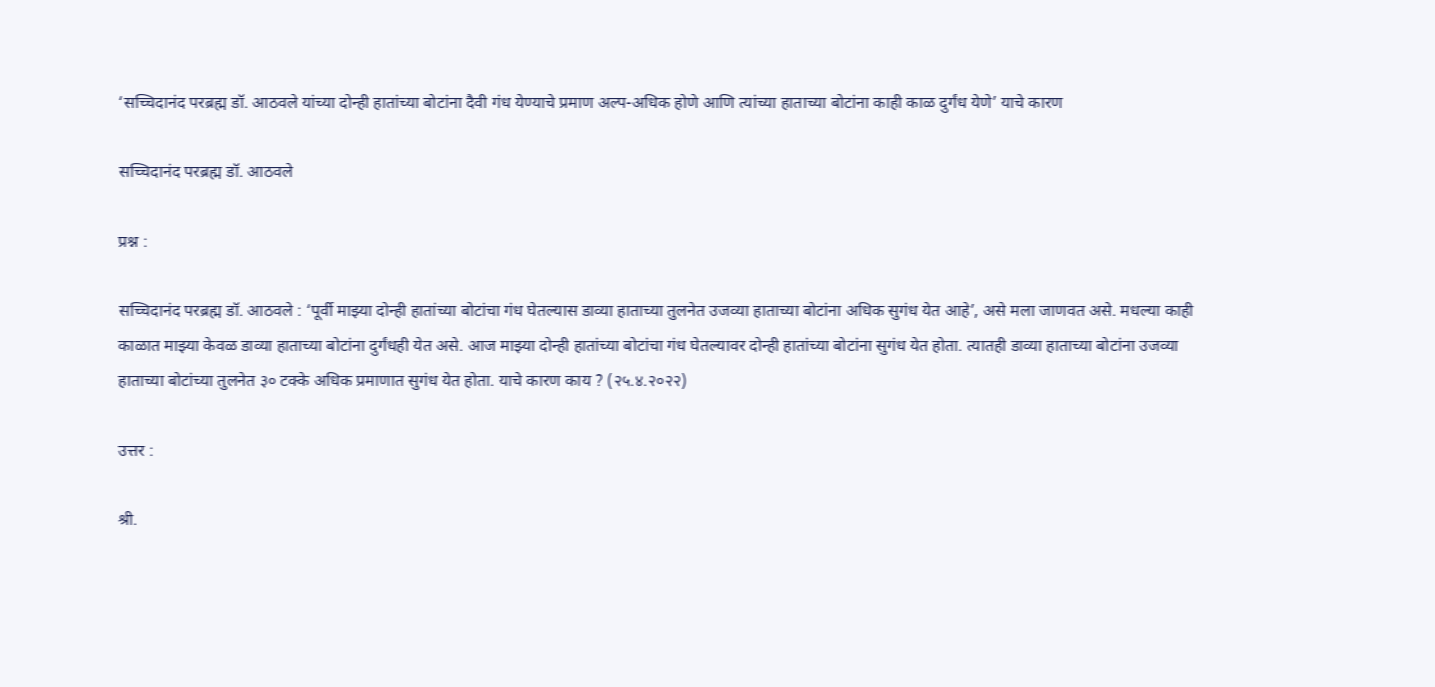‘सच्चिदानंद परब्रह्म डॉ. आठवले यांच्या दोन्ही हातांच्या बोटांना दैवी गंध येण्याचे प्रमाण अल्प-अधिक होणे आणि त्यांच्या हाताच्या बोटांना काही काळ दुर्गंध येणे’ याचे कारण

सच्चिदानंद परब्रह्म डॉ. आठवले

प्रश्न :

सच्चिदानंद परब्रह्म डॉ. आठवले : ‘पूर्वी माझ्या दोन्ही हातांच्या बोटांचा गंध घेतल्यास डाव्या हाताच्या तुलनेत उजव्या हाताच्या बोटांना अधिक सुगंध येत आहे’, असे मला जाणवत असे. मधल्या काही काळात माझ्या केवळ डाव्या हाताच्या बोटांना दुर्गंधही येत असे. आज माझ्या दोन्ही हातांच्या बोटांचा गंध घेतल्यावर दोन्ही हातांच्या बोटांना सुगंध येत होता. त्यातही डाव्या हाताच्या बोटांना उजव्या हाताच्या बोटांच्या तुलनेत ३० टक्के अधिक प्रमाणात सुगंध येत होता. याचे कारण काय ? (२५.४.२०२२)

उत्तर :

श्री.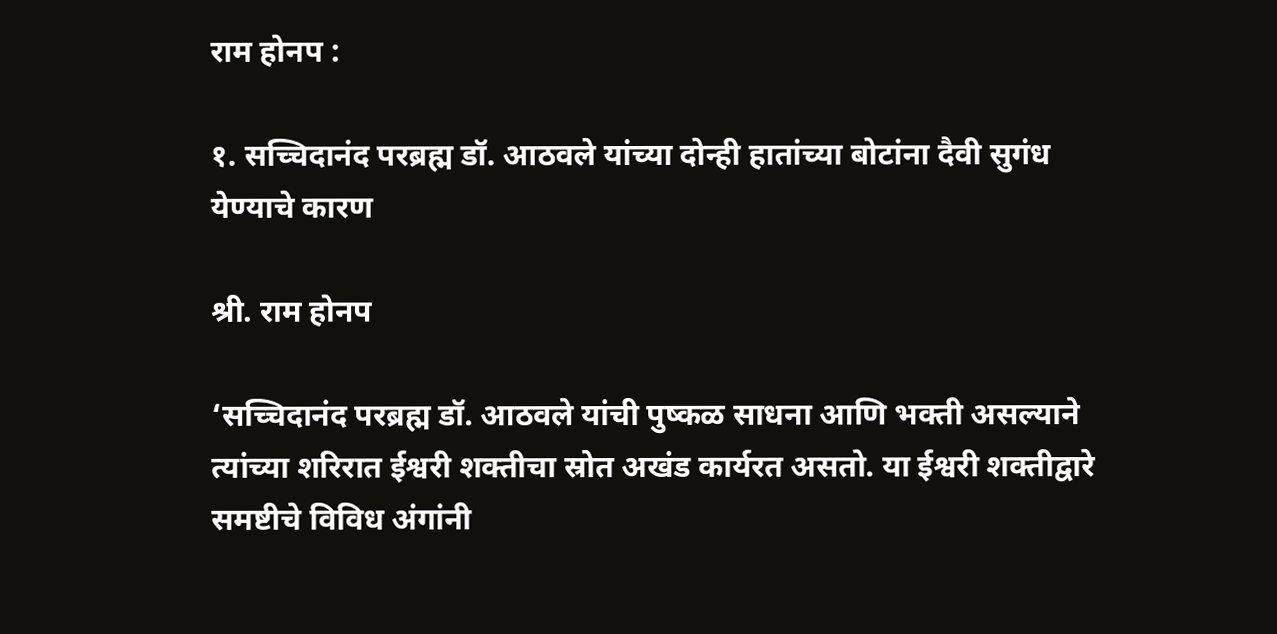राम होनप :

१. सच्चिदानंद परब्रह्म डॉ. आठवले यांच्या दोन्ही हातांच्या बोटांना दैवी सुगंध येण्याचे कारण

श्री. राम होनप

‘सच्चिदानंद परब्रह्म डॉ. आठवले यांची पुष्कळ साधना आणि भक्ती असल्याने त्यांच्या शरिरात ईश्वरी शक्तीचा स्रोत अखंड कार्यरत असतो. या ईश्वरी शक्तीद्वारे समष्टीचे विविध अंगांनी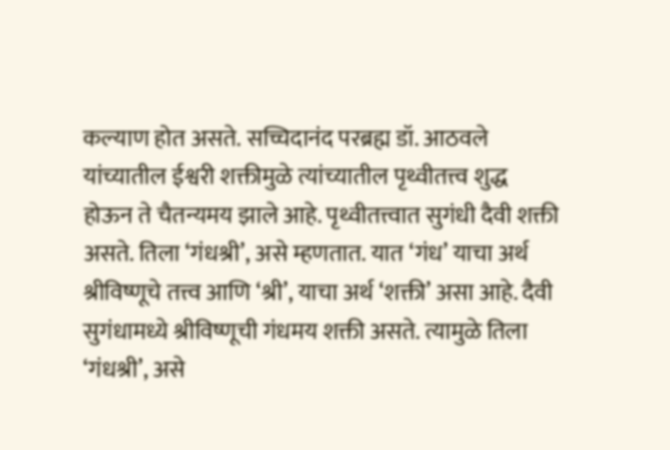कल्याण होत असते. सच्चिदानंद परब्रह्म डॉ. आठवले यांच्यातील ईश्वरी शक्तीमुळे त्यांच्यातील पृथ्वीतत्त्व शुद्ध होऊन ते चैतन्यमय झाले आहे. पृथ्वीतत्त्वात सुगंधी दैवी शक्ती असते. तिला ‘गंधश्री’, असे म्हणतात. यात ‘गंध’ याचा अर्थ श्रीविष्णूचे तत्त्व आणि ‘श्री’, याचा अर्थ ‘शक्ती’ असा आहे. दैवी सुगंधामध्ये श्रीविष्णूची गंधमय शक्ती असते. त्यामुळे तिला ‘गंधश्री’, असे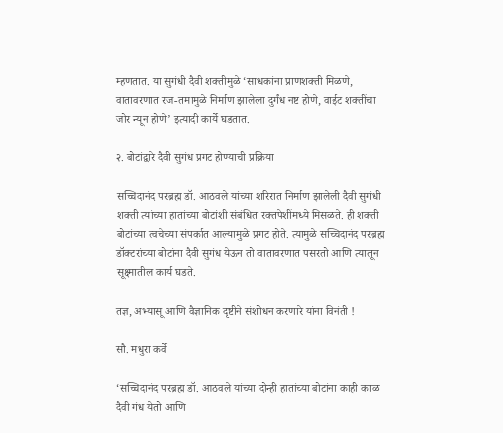म्हणतात. या सुगंधी दैवी शक्तीमुळे ‘साधकांना प्राणशक्ती मिळणे, वातावरणात रज-तमामुळे निर्माण झालेला दुर्गंध नष्ट होणे, वाईट शक्तींचा जोर न्यून होणे’ इत्यादी कार्ये घडतात.

२. बोटांद्वारे दैवी सुगंध प्रगट होण्याची प्रक्रिया

सच्चिदानंद परब्रह्म डॉ. आठवले यांच्या शरिरात निर्माण झालेली दैवी सुगंधी शक्ती त्यांच्या हातांच्या बोटांशी संबंधित रक्तपेशींमध्ये मिसळते. ही शक्ती बोटांच्या त्वचेच्या संपर्कात आल्यामुळे प्रगट होते. त्यामुळे सच्चिदानंद परब्रह्म डॉक्टरांच्या बोटांना दैवी सुगंध येऊन तो वातावरणात पसरतो आणि त्यातून सूक्ष्मातील कार्य घडते.

तज्ञ, अभ्यासू आणि वैज्ञानिक दृष्टीने संशोधन करणारे यांना विनंती !

सौ. मधुरा कर्वे

‘सच्चिदानंद परब्रह्म डॉ. आठवले यांच्या दोन्ही हातांच्या बोटांना काही काळ दैवी गंध येतो आणि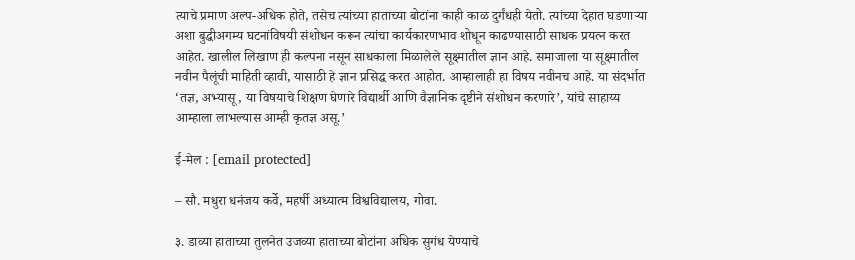त्याचे प्रमाण अल्प-अधिक होते, तसेच त्यांच्या हाताच्या बोटांना काही काळ दुर्गंधही येतो. त्यांच्या देहात घडणार्‍या अशा बुद्धीअगम्य घटनांविषयी संशोधन करून त्यांचा कार्यकारणभाव शोधून काढण्यासाठी साधक प्रयत्न करत आहेत. खालील लिखाण ही कल्पना नसून साधकाला मिळालेले सूक्ष्मातील ज्ञान आहे. समाजाला या सूक्ष्मातील नवीन पैलूंची माहिती व्हावी, यासाठी हे ज्ञान प्रसिद्ध करत आहोत. आम्हालाही हा विषय नवीनच आहे. या संदर्भात ‘तज्ञ, अभ्यासू, या विषयाचे शिक्षण घेणारे विद्यार्थी आणि वैज्ञानिक दृष्टीने संशोधन करणारे’, यांचे साहाय्य आम्हाला लाभल्यास आम्ही कृतज्ञ असू.’

ई-मेल : [email protected]

– सौ. मधुरा धनंजय कर्वे, महर्षी अध्यात्म विश्वविद्यालय, गोवा.

३. डाव्या हाताच्या तुलनेत उजव्या हाताच्या बोटांना अधिक सुगंध येण्याचे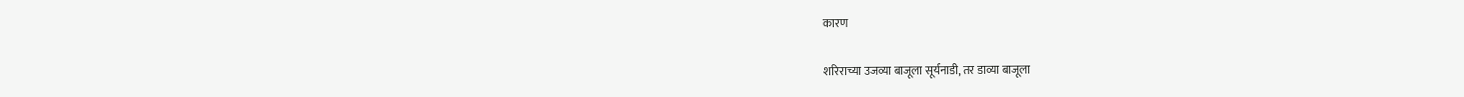कारण

शरिराच्या उजव्या बाजूला सूर्यनाडी, तर डाव्या बाजूला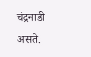चंद्रनाडी असते.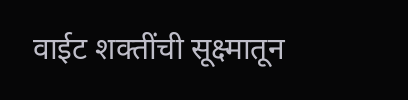वाईट शक्तींची सूक्ष्मातून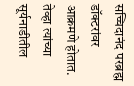सच्चिदानंद परब्रह्म डॉक्टरांवर आक्रमणे होतात. तेव्हा त्यांच्या सूर्यनाडीतील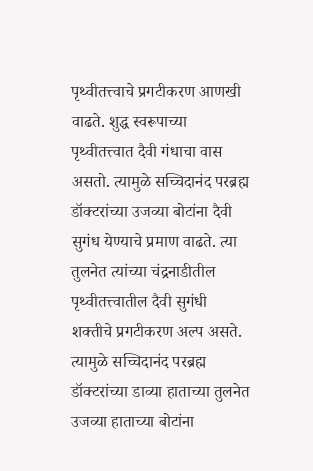पृथ्वीतत्त्वाचे प्रगटीकरण आणखी वाढते. शुद्ध स्वरूपाच्या पृथ्वीतत्त्वात दैवी गंधाचा वास असतो. त्यामुळे सच्चिदानंद परब्रह्म डॉक्टरांच्या उजव्या बोटांना दैवी सुगंध येण्याचे प्रमाण वाढते. त्या तुलनेत त्यांच्या चंद्रनाडीतील पृथ्वीतत्त्वातील दैवी सुगंधी शक्तीचे प्रगटीकरण अल्प असते. त्यामुळे सच्चिदानंद परब्रह्म डॉक्टरांच्या डाव्या हाताच्या तुलनेत उजव्या हाताच्या बोटांना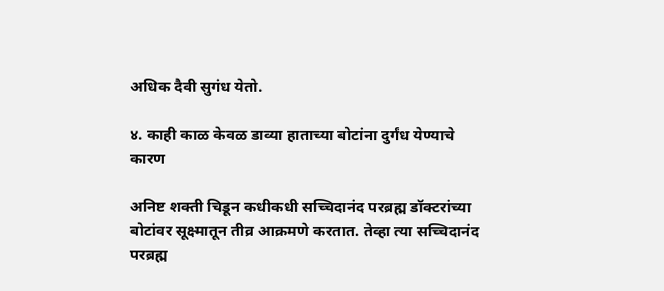अधिक दैवी सुगंध येतो.

४. काही काळ केवळ डाव्या हाताच्या बोटांना दुर्गंध येण्याचे कारण

अनिष्ट शक्ती चिडून कधीकधी सच्चिदानंद परब्रह्म डॉक्टरांच्या बोटांवर सूक्ष्मातून तीव्र आक्रमणे करतात. तेव्हा त्या सच्चिदानंद परब्रह्म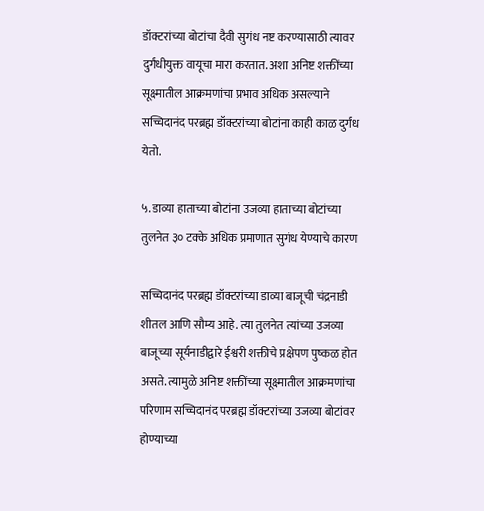डॉक्टरांच्या बोटांचा दैवी सुगंध नष्ट करण्यासाठी त्यावर दुर्गंधीयुक्त वायूचा मारा करतात. अशा अनिष्ट शक्तींच्या सूक्ष्मातील आक्रमणांचा प्रभाव अधिक असल्याने सच्चिदानंद परब्रह्म डॉक्टरांच्या बोटांना काही काळ दुर्गंध येतो.

५. डाव्या हाताच्या बोटांना उजव्या हाताच्या बोटांच्या तुलनेत ३० टक्के अधिक प्रमाणात सुगंध येण्याचे कारण

सच्चिदानंद परब्रह्म डॉक्टरांच्या डाव्या बाजूची चंद्रनाडी शीतल आणि सौम्य आहे. त्या तुलनेत त्यांच्या उजव्या बाजूच्या सूर्यनाडीद्वारे ईश्वरी शक्तीचे प्रक्षेपण पुष्कळ होत असते. त्यामुळे अनिष्ट शक्तींच्या सूक्ष्मातील आक्रमणांचा परिणाम सच्चिदानंद परब्रह्म डॉक्टरांच्या उजव्या बोटांवर होण्याच्या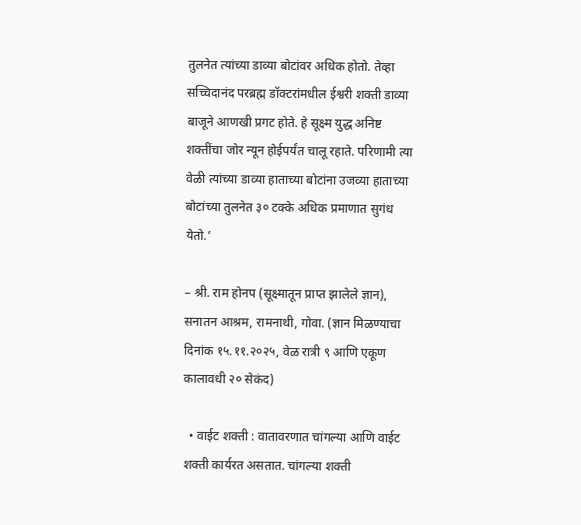तुलनेत त्यांच्या डाव्या बोटांवर अधिक होतो. तेव्हा सच्चिदानंद परब्रह्म डॉक्टरांमधील ईश्वरी शक्ती डाव्या बाजूने आणखी प्रगट होते. हे सूक्ष्म युद्ध अनिष्ट शक्तींचा जोर न्यून होईपर्यंत चालू रहाते. परिणामी त्या वेळी त्यांच्या डाव्या हाताच्या बोटांना उजव्या हाताच्या बोटांच्या तुलनेत ३० टक्के अधिक प्रमाणात सुगंध येतो.’

– श्री. राम होनप (सूक्ष्मातून प्राप्त झालेले ज्ञान), सनातन आश्रम, रामनाथी, गोवा. (ज्ञान मिळण्याचा दिनांक १५.११.२०२५, वेळ रात्री ९ आणि एकूण कालावधी २० सेकंद)

  • वाईट शक्ती : वातावरणात चांगल्या आणि वाईट शक्ती कार्यरत असतात. चांगल्या शक्ती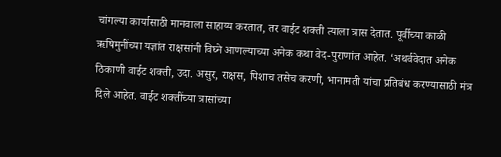चांगल्या कार्यासाठी मानवाला साहाय्य करतात, तर वाईट शक्ती त्याला त्रास देतात. पूर्वीच्या काळी ऋषिमुनींच्या यज्ञांत राक्षसांनी विघ्ने आणल्याच्या अनेक कथा वेद-पुराणांत आहेत. ‘अथर्ववेदात अनेक ठिकाणी वाईट शक्ती, उदा. असुर, राक्षस, पिशाच तसेच करणी, भानामती यांचा प्रतिबंध करण्यासाठी मंत्र दिले आहेत. वाईट शक्तींच्या त्रासांच्या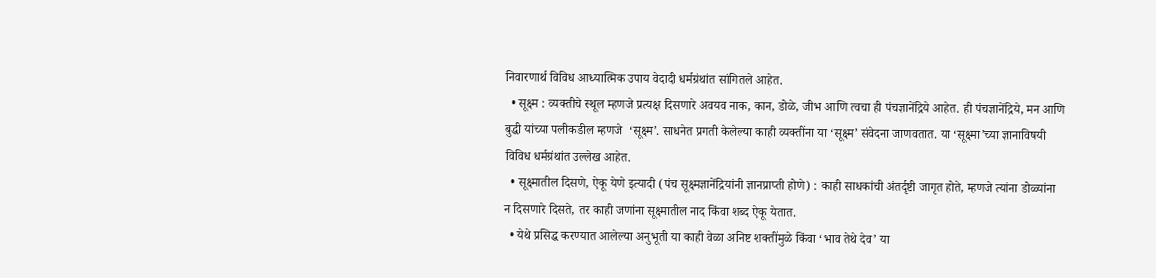निवारणार्थ विविध आध्यात्मिक उपाय वेदादी धर्मग्रंथांत सांगितले आहेत.
  • सूक्ष्म : व्यक्तीचे स्थूल म्हणजे प्रत्यक्ष दिसणारे अवयव नाक, कान, डोळे, जीभ आणि त्वचा ही पंचज्ञानेंद्रिये आहेत. ही पंचज्ञानेंद्रिये, मन आणि बुद्धी यांच्या पलीकडील म्हणजे  ‘सूक्ष्म’. साधनेत प्रगती केलेल्या काही व्यक्तींना या ‘सूक्ष्म’ संवेदना जाणवतात. या ‘सूक्ष्मा’च्या ज्ञानाविषयी विविध धर्मग्रंथांत उल्लेख आहेत.
  • सूक्ष्मातील दिसणे, ऐकू येणे इत्यादी (पंच सूक्ष्मज्ञानेंद्रियांनी ज्ञानप्राप्ती होणे) : काही साधकांची अंतर्दृष्टी जागृत होते, म्हणजे त्यांना डोळ्यांना न दिसणारे दिसते, तर काही जणांना सूक्ष्मातील नाद किंवा शब्द ऐकू येतात.
  • येथे प्रसिद्ध करण्यात आलेल्या अनुभूती या काही वेळा अनिष्ट शक्तींमुळे किंवा ‘भाव तेथे देव’ या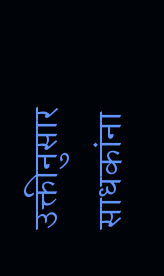उक्तीनुसार साधकांना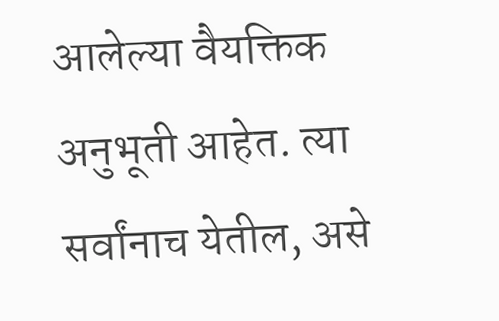आलेल्या वैयक्तिक अनुभूती आहेत. त्या सर्वांनाच येतील, असे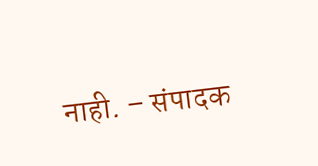नाही. – संपादक